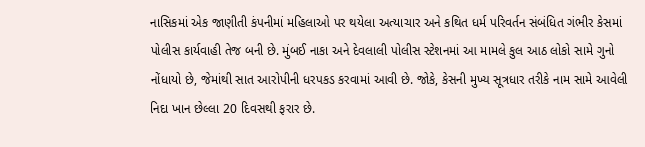નાસિકમાં એક જાણીતી કંપનીમાં મહિલાઓ પર થયેલા અત્યાચાર અને કથિત ધર્મ પરિવર્તન સંબંધિત ગંભીર કેસમાં પોલીસ કાર્યવાહી તેજ બની છે. મુંબઈ નાકા અને દેવલાલી પોલીસ સ્ટેશનમાં આ મામલે કુલ આઠ લોકો સામે ગુનો નોંધાયો છે, જેમાંથી સાત આરોપીની ધરપકડ કરવામાં આવી છે. જોકે, કેસની મુખ્ય સૂત્રધાર તરીકે નામ સામે આવેલી નિદા ખાન છેલ્લા 20 દિવસથી ફરાર છે.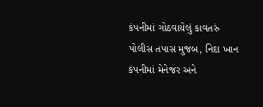કંપનીમાં ગોઠવાયેલું કાવતરું
પોલીસ તપાસ મુજબ, નિદા ખાન કંપનીમાં મેનેજર અને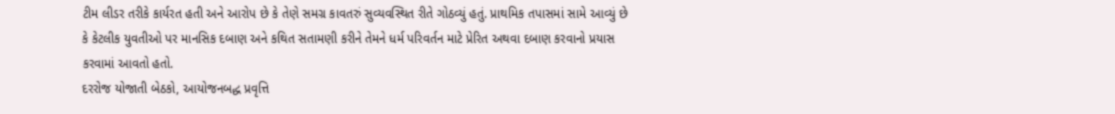ટીમ લીડર તરીકે કાર્યરત હતી અને આરોપ છે કે તેણે સમગ્ર કાવતરું સુવ્યવસ્થિત રીતે ગોઠવ્યું હતું. પ્રાથમિક તપાસમાં સામે આવ્યું છે કે કેટલીક યુવતીઓ પર માનસિક દબાણ અને કથિત સતામણી કરીને તેમને ધર્મ પરિવર્તન માટે પ્રેરિત અથવા દબાણ કરવાનો પ્રયાસ કરવામાં આવતો હતો.
દરરોજ યોજાતી બેઠકો, આયોજનબદ્ધ પ્રવૃત્તિ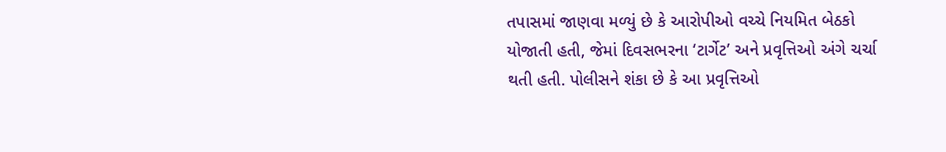તપાસમાં જાણવા મળ્યું છે કે આરોપીઓ વચ્ચે નિયમિત બેઠકો યોજાતી હતી, જેમાં દિવસભરના ‘ટાર્ગેટ’ અને પ્રવૃત્તિઓ અંગે ચર્ચા થતી હતી. પોલીસને શંકા છે કે આ પ્રવૃત્તિઓ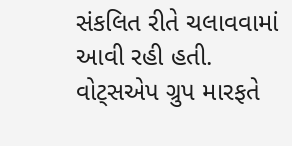સંકલિત રીતે ચલાવવામાં આવી રહી હતી.
વોટ્સએપ ગ્રુપ મારફતે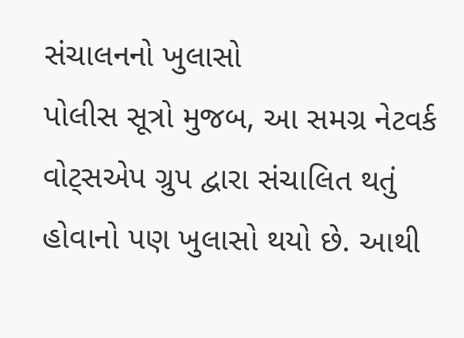સંચાલનનો ખુલાસો
પોલીસ સૂત્રો મુજબ, આ સમગ્ર નેટવર્ક વોટ્સએપ ગ્રુપ દ્વારા સંચાલિત થતું હોવાનો પણ ખુલાસો થયો છે. આથી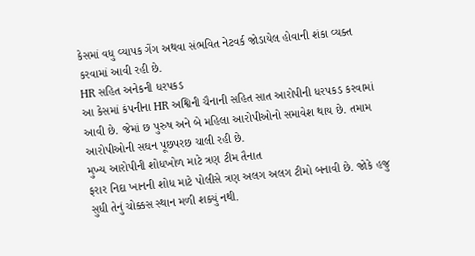કેસમાં વધુ વ્યાપક ગેંગ અથવા સંભવિત નેટવર્ક જોડાયેલ હોવાની શંકા વ્યક્ત કરવામાં આવી રહી છે.
HR સહિત અનેકની ધરપકડ
આ કેસમાં કંપનીના HR અશ્વિની ચૈનાની સહિત સાત આરોપીની ધરપકડ કરવામાં આવી છે. જેમાં છ પુરુષ અને બે મહિલા આરોપીઓનો સમાવેશ થાય છે. તમામ આરોપીઓની સઘન પૂછપરછ ચાલી રહી છે.
મુખ્ય આરોપીની શોધખોળ માટે ત્રણ ટીમ તૈનાત
ફરાર નિદા ખાનની શોધ માટે પોલીસે ત્રણ અલગ અલગ ટીમો બનાવી છે. જોકે હજુ સુધી તેનું ચોક્કસ સ્થાન મળી શક્યું નથી.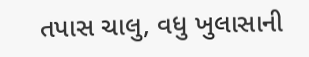તપાસ ચાલુ, વધુ ખુલાસાની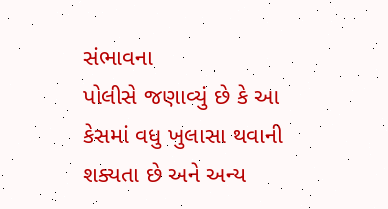સંભાવના
પોલીસે જણાવ્યું છે કે આ કેસમાં વધુ ખુલાસા થવાની શક્યતા છે અને અન્ય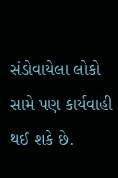સંડોવાયેલા લોકો સામે પણ કાર્યવાહી થઈ શકે છે.